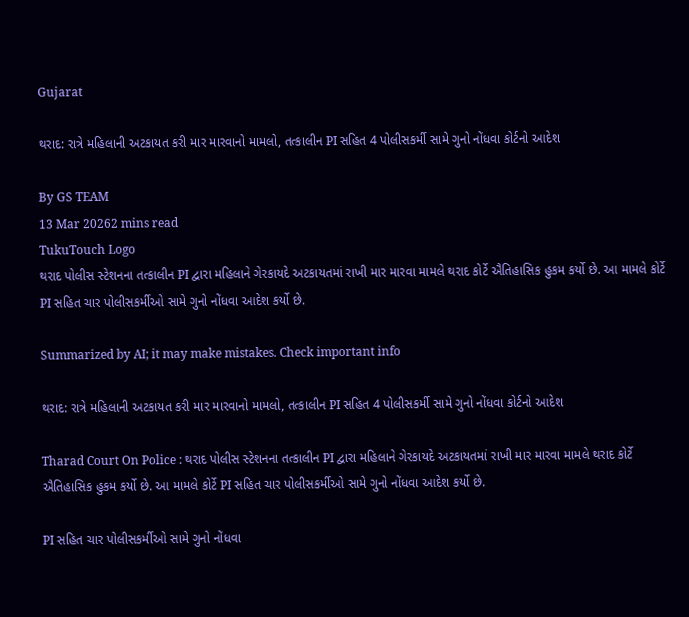Gujarat

થરાદ: રાત્રે મહિલાની અટકાયત કરી માર મારવાનો મામલો, તત્કાલીન PI સહિત 4 પોલીસકર્મી સામે ગુનો નોંધવા કોર્ટનો આદેશ

By GS TEAM
13 Mar 20262 mins read
TukuTouch Logo
થરાદ પોલીસ સ્ટેશનના તત્કાલીન PI દ્વારા મહિલાને ગેરકાયદે અટકાયતમાં રાખી માર મારવા મામલે થરાદ કોર્ટે ઐતિહાસિક હુકમ કર્યો છે. આ મામલે કોર્ટે PI સહિત ચાર પોલીસકર્મીઓ સામે ગુનો નોંધવા આદેશ કર્યો છે.

Summarized by AI; it may make mistakes. Check important info

થરાદ: રાત્રે મહિલાની અટકાયત કરી માર મારવાનો મામલો, તત્કાલીન PI સહિત 4 પોલીસકર્મી સામે ગુનો નોંધવા કોર્ટનો આદેશ

Tharad Court On Police : થરાદ પોલીસ સ્ટેશનના તત્કાલીન PI દ્વારા મહિલાને ગેરકાયદે અટકાયતમાં રાખી માર મારવા મામલે થરાદ કોર્ટે ઐતિહાસિક હુકમ કર્યો છે. આ મામલે કોર્ટે PI સહિત ચાર પોલીસકર્મીઓ સામે ગુનો નોંધવા આદેશ કર્યો છે.

PI સહિત ચાર પોલીસકર્મીઓ સામે ગુનો નોંધવા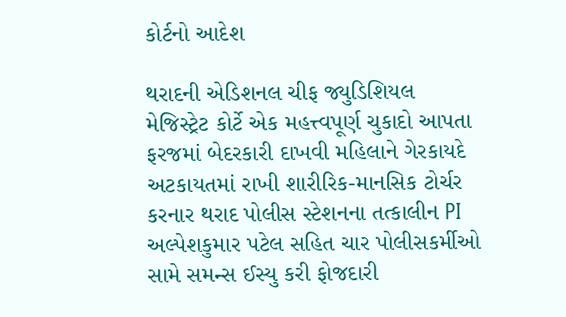કોર્ટનો આદેશ

થરાદની એડિશનલ ચીફ જ્યુડિશિયલ મેજિસ્ટ્રેટ કોર્ટે એક મહત્ત્વપૂર્ણ ચુકાદો આપતા ફરજમાં બેદરકારી દાખવી મહિલાને ગેરકાયદે અટકાયતમાં રાખી શારીરિક-માનસિક ટોર્ચર કરનાર થરાદ પોલીસ સ્ટેશનના તત્કાલીન PI અલ્પેશકુમાર પટેલ સહિત ચાર પોલીસકર્મીઓ સામે સમન્સ ઈસ્યુ કરી ફોજદારી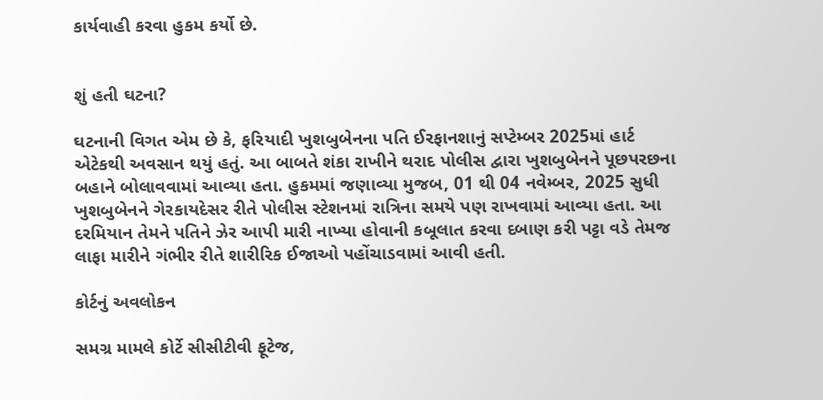કાર્યવાહી કરવા હુકમ કર્યો છે.


શું હતી ઘટના?

ઘટનાની વિગત એમ છે કે, ફરિયાદી ખુશબુબેનના પતિ ઈરફાનશાનું સપ્ટેમ્બર 2025માં હાર્ટ એટેકથી અવસાન થયું હતું. આ બાબતે શંકા રાખીને થરાદ પોલીસ દ્વારા ખુશબુબેનને પૂછપરછના બહાને બોલાવવામાં આવ્યા હતા. હુકમમાં જણાવ્યા મુજબ, 01 થી 04 નવેમ્બર, 2025 સુધી ખુશબુબેનને ગેરકાયદેસર રીતે પોલીસ સ્ટેશનમાં રાત્રિના સમયે પણ રાખવામાં આવ્યા હતા. આ દરમિયાન તેમને પતિને ઝેર આપી મારી નાખ્યા હોવાની કબૂલાત કરવા દબાણ કરી પટ્ટા વડે તેમજ લાફા મારીને ગંભીર રીતે શારીરિક ઈજાઓ પહોંચાડવામાં આવી હતી.

કોર્ટનું અવલોકન

સમગ્ર મામલે કોર્ટે સીસીટીવી ફૂટેજ,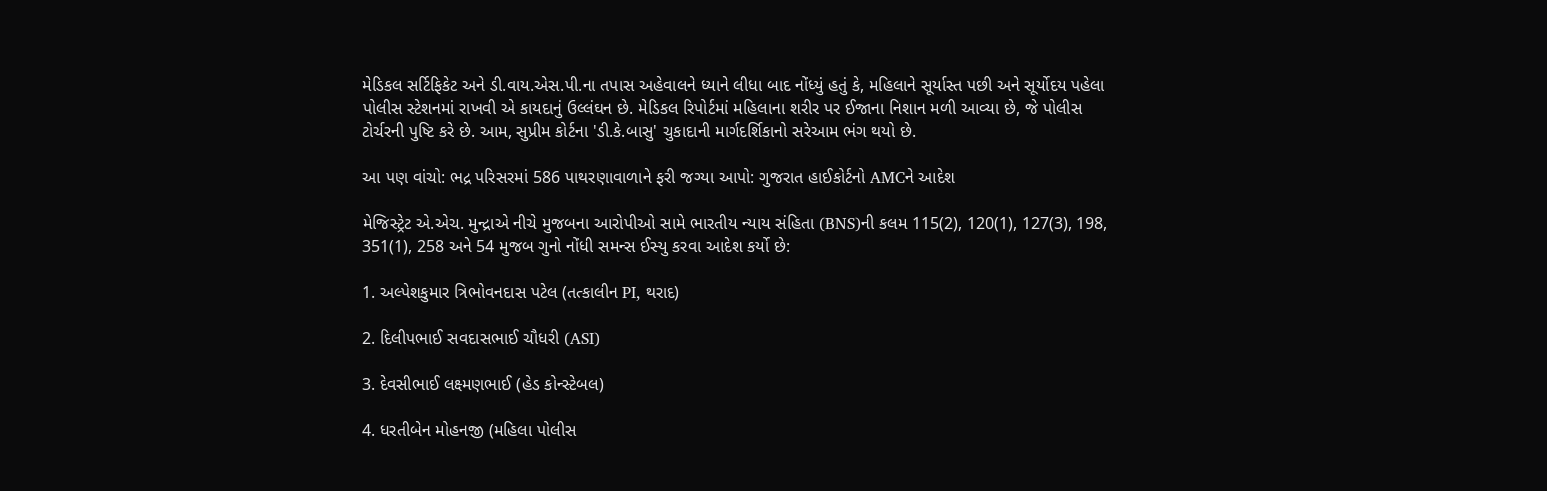મેડિકલ સર્ટિફિકેટ અને ડી.વાય.એસ.પી.ના તપાસ અહેવાલને ધ્યાને લીધા બાદ નોંધ્યું હતું કે, મહિલાને સૂર્યાસ્ત પછી અને સૂર્યોદય પહેલા પોલીસ સ્ટેશનમાં રાખવી એ કાયદાનું ઉલ્લંઘન છે. મેડિકલ રિપોર્ટમાં મહિલાના શરીર પર ઈજાના નિશાન મળી આવ્યા છે, જે પોલીસ ટોર્ચરની પુષ્ટિ કરે છે. આમ, સુપ્રીમ કોર્ટના 'ડી.કે.બાસુ' ચુકાદાની માર્ગદર્શિકાનો સરેઆમ ભંગ થયો છે.

આ પણ વાંચો: ભદ્ર પરિસરમાં 586 પાથરણાવાળાને ફરી જગ્યા આપો: ગુજરાત હાઈકોર્ટનો AMCને આદેશ

મેજિસ્ટ્રેટ એ.એચ. મુન્દ્રાએ નીચે મુજબના આરોપીઓ સામે ભારતીય ન્યાય સંહિતા (BNS)ની કલમ 115(2), 120(1), 127(3), 198, 351(1), 258 અને 54 મુજબ ગુનો નોંધી સમન્સ ઈસ્યુ કરવા આદેશ કર્યો છે:

1. અલ્પેશકુમાર ત્રિભોવનદાસ પટેલ (તત્કાલીન PI, થરાદ)

2. દિલીપભાઈ સવદાસભાઈ ચૌધરી (ASI)

3. દેવસીભાઈ લક્ષ્મણભાઈ (હેડ કોન્સ્ટેબલ)

4. ધરતીબેન મોહનજી (મહિલા પોલીસ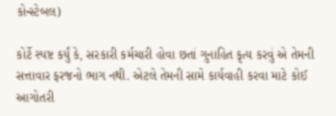કોન્સ્ટેબલ)

કોર્ટે સ્પષ્ટ કર્યું કે, સરકારી કર્મચારી હોવા છતાં ગુનાહિત કૃત્ય કરવું એ તેમની સત્તાવાર ફરજનો ભાગ નથી. એટલે તેમની સામે કાર્યવાહી કરવા માટે કોઈ આગોતરી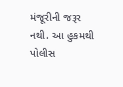મંજૂરીની જરૂર નથી. આ હુકમથી પોલીસ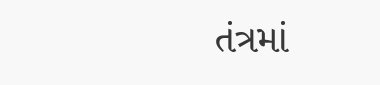તંત્રમાં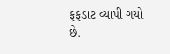ફફડાટ વ્યાપી ગયો છે.